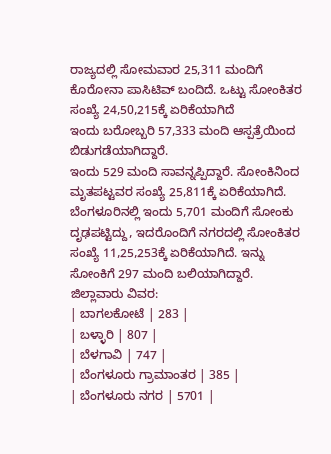ರಾಜ್ಯದಲ್ಲಿ ಸೋಮವಾರ 25,311 ಮಂದಿಗೆ ಕೊರೋನಾ ಪಾಸಿಟಿವ್ ಬಂದಿದೆ. ಒಟ್ಟು ಸೋಂಕಿತರ ಸಂಖ್ಯೆ 24,50,215ಕ್ಕೆ ಏರಿಕೆಯಾಗಿದೆ
ಇಂದು ಬರೋಬ್ಬರಿ 57,333 ಮಂದಿ ಆಸ್ಪತ್ರೆಯಿಂದ ಬಿಡುಗಡೆಯಾಗಿದ್ದಾರೆ.
ಇಂದು 529 ಮಂದಿ ಸಾವನ್ನಪ್ಪಿದ್ದಾರೆ. ಸೋಂಕಿನಿಂದ ಮೃತಪಟ್ಟವರ ಸಂಖ್ಯೆ 25,811ಕ್ಕೆ ಏರಿಕೆಯಾಗಿದೆ.
ಬೆಂಗಳೂರಿನಲ್ಲಿ ಇಂದು 5,701 ಮಂದಿಗೆ ಸೋಂಕು ದೃಢಪಟ್ಟಿದ್ದು, ಇದರೊಂದಿಗೆ ನಗರದಲ್ಲಿ ಸೋಂಕಿತರ ಸಂಖ್ಯೆ 11,25,253ಕ್ಕೆ ಏರಿಕೆಯಾಗಿದೆ. ಇನ್ನು ಸೋಂಕಿಗೆ 297 ಮಂದಿ ಬಲಿಯಾಗಿದ್ದಾರೆ.
ಜಿಲ್ಲಾವಾರು ವಿವರ:
| ಬಾಗಲಕೋಟೆ | 283 |
| ಬಳ್ಳಾರಿ | 807 |
| ಬೆಳಗಾವಿ | 747 |
| ಬೆಂಗಳೂರು ಗ್ರಾಮಾಂತರ | 385 |
| ಬೆಂಗಳೂರು ನಗರ | 5701 |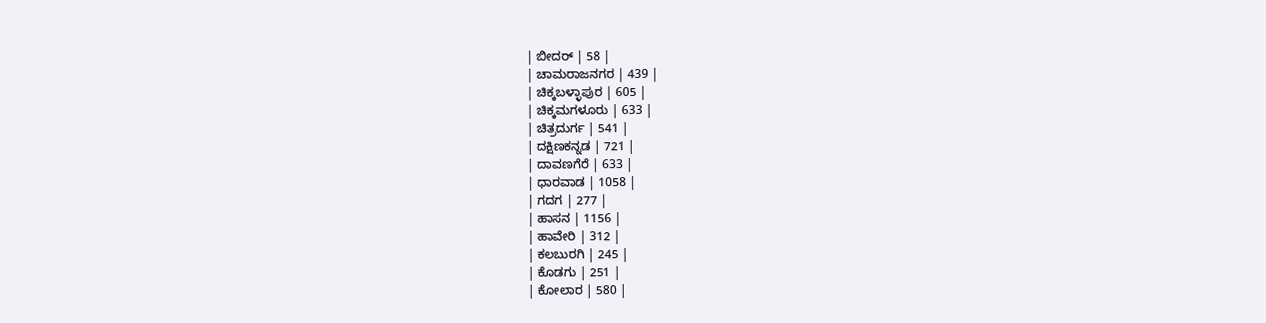| ಬೀದರ್ | 58 |
| ಚಾಮರಾಜನಗರ | 439 |
| ಚಿಕ್ಕಬಳ್ಳಾಪುರ | 605 |
| ಚಿಕ್ಕಮಗಳೂರು | 633 |
| ಚಿತ್ರದುರ್ಗ | 541 |
| ದಕ್ಷಿಣಕನ್ನಡ | 721 |
| ದಾವಣಗೆರೆ | 633 |
| ಧಾರವಾಡ | 1058 |
| ಗದಗ | 277 |
| ಹಾಸನ | 1156 |
| ಹಾವೇರಿ | 312 |
| ಕಲಬುರಗಿ | 245 |
| ಕೊಡಗು | 251 |
| ಕೋಲಾರ | 580 |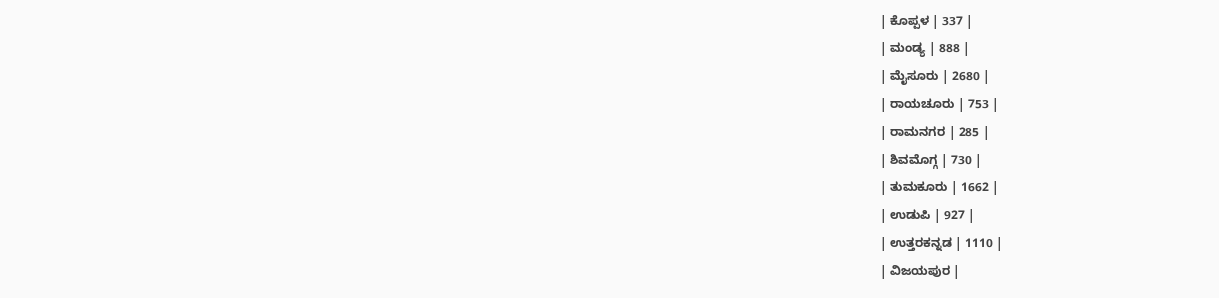| ಕೊಪ್ಪಳ | 337 |
| ಮಂಡ್ಯ | 888 |
| ಮೈಸೂರು | 2680 |
| ರಾಯಚೂರು | 753 |
| ರಾಮನಗರ | 285 |
| ಶಿವಮೊಗ್ಗ | 730 |
| ತುಮಕೂರು | 1662 |
| ಉಡುಪಿ | 927 |
| ಉತ್ತರಕನ್ನಡ | 1110 |
| ವಿಜಯಪುರ |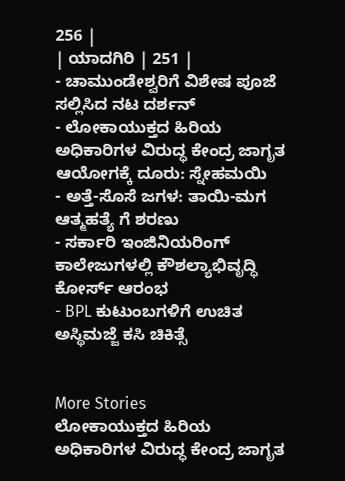256 |
| ಯಾದಗಿರಿ | 251 |
- ಚಾಮುಂಡೇಶ್ವರಿಗೆ ವಿಶೇಷ ಪೂಜೆ ಸಲ್ಲಿಸಿದ ನಟ ದರ್ಶನ್
- ಲೋಕಾಯುಕ್ತದ ಹಿರಿಯ ಅಧಿಕಾರಿಗಳ ವಿರುದ್ಧ ಕೇಂದ್ರ ಜಾಗೃತ ಆಯೋಗಕ್ಕೆ ದೂರು: ಸ್ನೇಹಮಯಿ
- ಅತ್ತೆ-ಸೊಸೆ ಜಗಳ: ತಾಯಿ-ಮಗ ಆತ್ಮಹತ್ಯೆ ಗೆ ಶರಣು
- ಸರ್ಕಾರಿ ಇಂಜಿನಿಯರಿಂಗ್ ಕಾಲೇಜುಗಳಲ್ಲಿ ಕೌಶಲ್ಯಾಭಿವೃದ್ಧಿ ಕೋರ್ಸ್ ಆರಂಭ
- BPL ಕುಟುಂಬಗಳಿಗೆ ಉಚಿತ ಅಸ್ಥಿಮಜ್ಜೆ ಕಸಿ ಚಿಕಿತ್ಸೆ


More Stories
ಲೋಕಾಯುಕ್ತದ ಹಿರಿಯ ಅಧಿಕಾರಿಗಳ ವಿರುದ್ಧ ಕೇಂದ್ರ ಜಾಗೃತ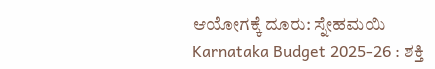ಆಯೋಗಕ್ಕೆ ದೂರು: ಸ್ನೇಹಮಯಿ
Karnataka Budget 2025-26 : ಶಕ್ತಿ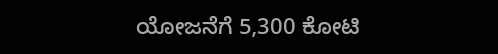ಯೋಜನೆಗೆ 5,300 ಕೋಟಿ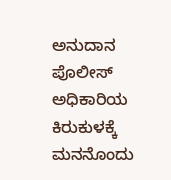ಅನುದಾನ
ಪೊಲೀಸ್ ಅಧಿಕಾರಿಯ ಕಿರುಕುಳಕ್ಕೆ ಮನನೊಂದು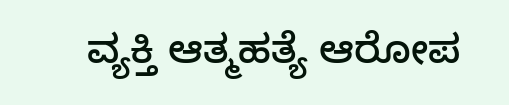ವ್ಯಕ್ತಿ ಆತ್ಮಹತ್ಯೆ ಆರೋಪ